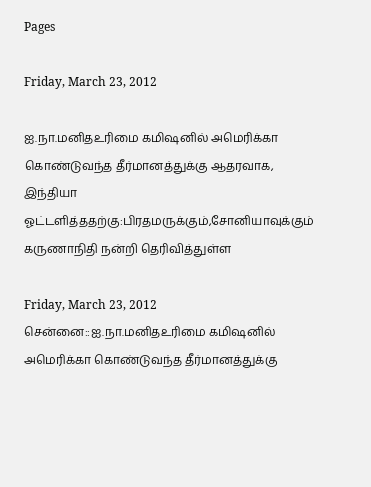Pages

Friday, March 23, 2012

ஐ.நா.மனிதஉரிமை கமிஷனில் அமெரிக்கா கொண்டுவந்த தீர்மானத்துக்கு ஆதரவாக, இந்தியா ஓட்டளித்ததற்கு:பிரதமருக்கும்,சோனியாவுக்கும் கருணாநிதி நன்றி தெரிவித்துள்ள

Friday, March 23, 2012
சென்னை::ஐ.நா.மனிதஉரிமை கமிஷனில் அமெரிக்கா கொண்டுவந்த தீர்மானத்துக்கு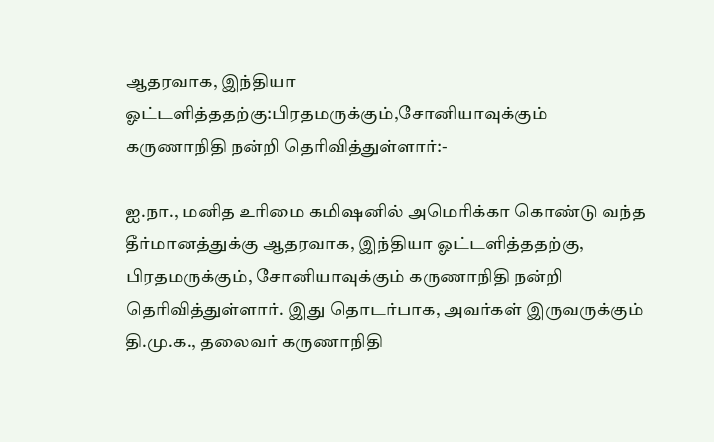ஆதரவாக, இந்தியா ஓட்டளித்ததற்கு:பிரதமருக்கும்,சோனியாவுக்கும் கருணாநிதி நன்றி தெரிவித்துள்ளார்:-

ஐ.நா., மனித உரிமை கமிஷனில் அமெரிக்கா கொண்டு வந்த தீர்மானத்துக்கு ஆதரவாக, இந்தியா ஓட்டளித்ததற்கு, பிரதமருக்கும், சோனியாவுக்கும் கருணாநிதி நன்றி தெரிவித்துள்ளார். இது தொடர்பாக, அவர்கள் இருவருக்கும் தி.மு.க., தலைவர் கருணாநிதி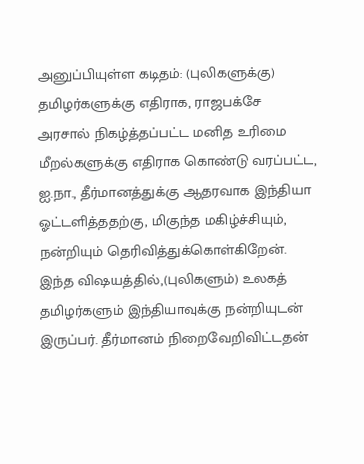அனுப்பியுள்ள கடிதம்: (புலிகளுக்கு) தமிழர்களுக்கு எதிராக, ராஜபக்சே அரசால் நிகழ்த்தப்பட்ட மனித உரிமை மீறல்களுக்கு எதிராக கொண்டு வரப்பட்ட, ஐ.நா., தீர்மானத்துக்கு ஆதரவாக இந்தியா ஓட்டளித்ததற்கு, மிகுந்த மகிழ்ச்சியும், நன்றியும் தெரிவித்துக்கொள்கிறேன். இந்த விஷயத்தில்,(புலிகளும்) உலகத் தமிழர்களும் இந்தியாவுக்கு நன்றியுடன் இருப்பர். தீர்மானம் நிறைவேறிவிட்டதன்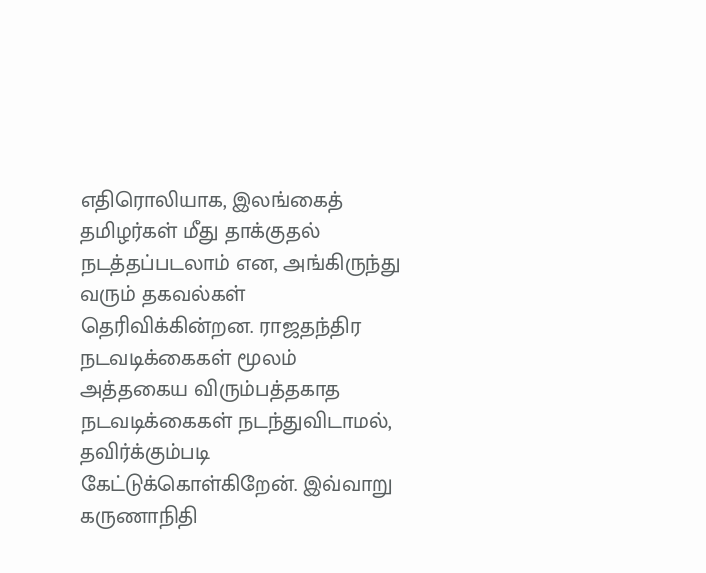எதிரொலியாக, இலங்கைத் தமிழர்கள் மீது தாக்குதல் நடத்தப்படலாம் என, அங்கிருந்து வரும் தகவல்கள் தெரிவிக்கின்றன. ராஜதந்திர நடவடிக்கைகள் மூலம் அத்தகைய விரும்பத்தகாத நடவடிக்கைகள் நடந்துவிடாமல், தவிர்க்கும்படி கேட்டுக்கொள்கிறேன். இவ்வாறு கருணாநிதி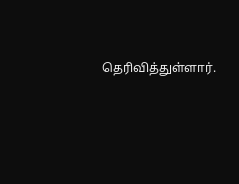தெரிவித்துள்ளார்.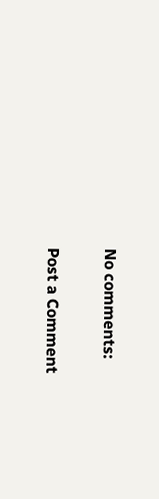No comments:

Post a Comment